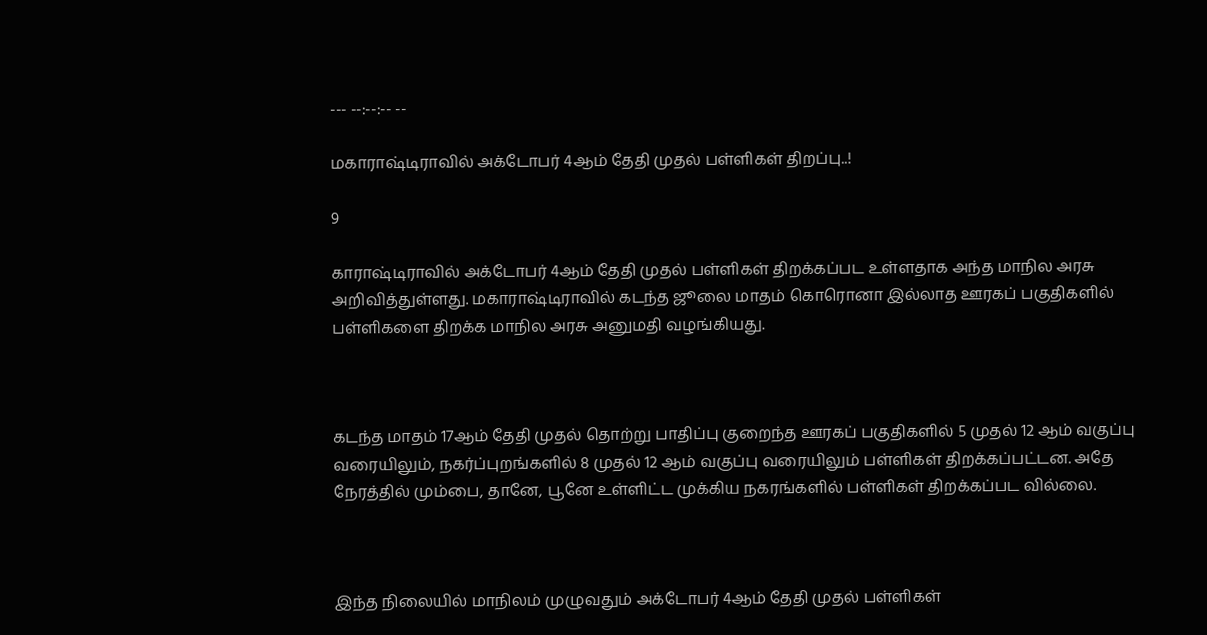--- --:--:-- --

மகாராஷ்டிராவில் அக்டோபர் 4ஆம் தேதி முதல் பள்ளிகள் திறப்பு..!

9

காராஷ்டிராவில் அக்டோபர் 4ஆம் தேதி முதல் பள்ளிகள் திறக்கப்பட உள்ளதாக அந்த மாநில அரசு அறிவித்துள்ளது. மகாராஷ்டிராவில் கடந்த ஜூலை மாதம் கொரொனா இல்லாத ஊரகப் பகுதிகளில் பள்ளிகளை திறக்க மாநில அரசு அனுமதி வழங்கியது.



கடந்த மாதம் 17ஆம் தேதி முதல் தொற்று பாதிப்பு குறைந்த ஊரகப் பகுதிகளில் 5 முதல் 12 ஆம் வகுப்பு வரையிலும், நகர்ப்புறங்களில் 8 முதல் 12 ஆம் வகுப்பு வரையிலும் பள்ளிகள் திறக்கப்பட்டன. அதே நேரத்தில் மும்பை, தானே, பூனே உள்ளிட்ட முக்கிய நகரங்களில் பள்ளிகள் திறக்கப்பட வில்லை.



இந்த நிலையில் மாநிலம் முழுவதும் அக்டோபர் 4ஆம் தேதி முதல் பள்ளிகள்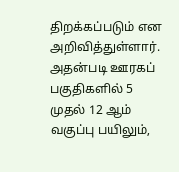திறக்கப்படும் என அறிவித்துள்ளார். அதன்படி ஊரகப் பகுதிகளில் 5 முதல் 12 ஆம் வகுப்பு பயிலும்,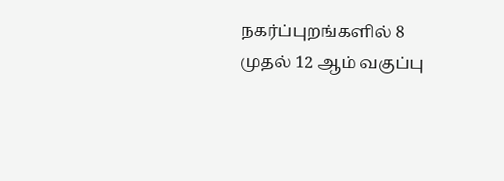நகர்ப்புறங்களில் 8 முதல் 12 ஆம் வகுப்பு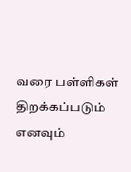வரை பள்ளிகள் திறக்கப்படும் எனவும்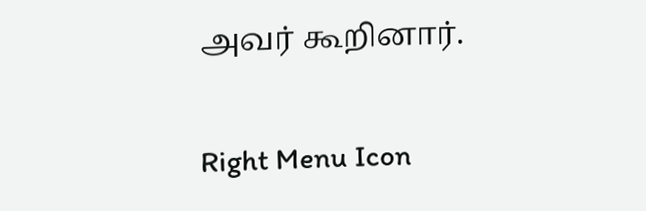அவர் கூறினார்.

Right Menu Icon